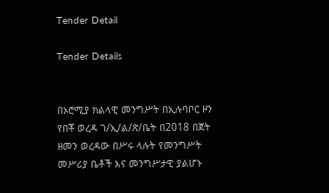Tender Detail

Tender Details


በኦሮሚያ ክልላዊ መንግሥት በኢሉባቦር ዞን የበቾ ወረዳ ገ/ኢ/ል/ጽ/ቤት በ2018 በጀት ዘመን ወረዳው በሥሩ ላሉት የመንግሥት መሥሪያ ቤቶች እና መንግሥታዊ ያልሆኑ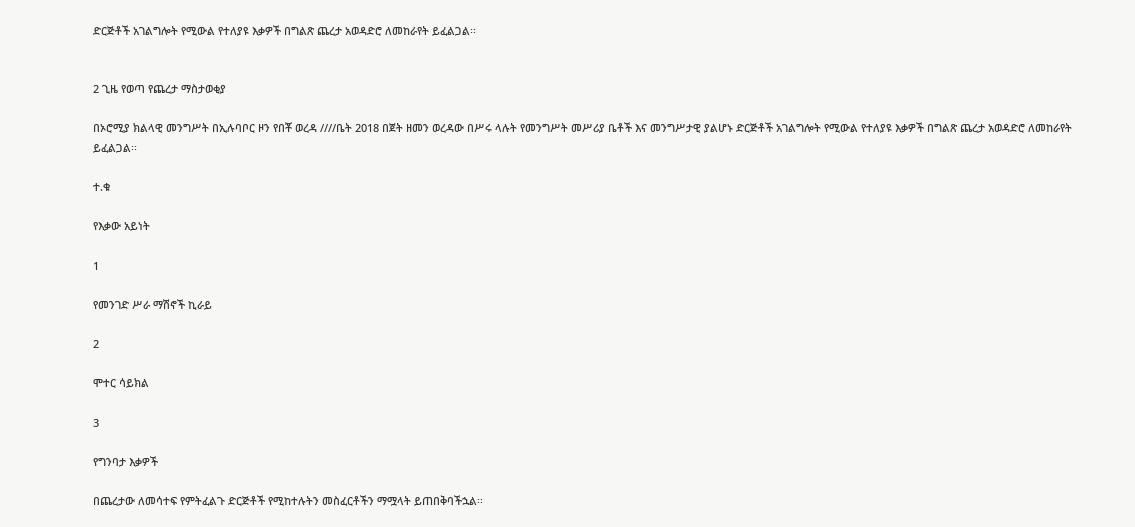ድርጅቶች አገልግሎት የሚውል የተለያዩ እቃዎች በግልጽ ጨረታ አወዳድሮ ለመከራየት ይፈልጋል፡፡


2 ጊዜ የወጣ የጨረታ ማስታወቂያ

በኦሮሚያ ክልላዊ መንግሥት በኢሉባቦር ዞን የበቾ ወረዳ ////ቤት 2018 በጀት ዘመን ወረዳው በሥሩ ላሉት የመንግሥት መሥሪያ ቤቶች እና መንግሥታዊ ያልሆኑ ድርጅቶች አገልግሎት የሚውል የተለያዩ እቃዎች በግልጽ ጨረታ አወዳድሮ ለመከራየት ይፈልጋል፡፡

ተ.ቁ

የእቃው አይነት

1

የመንገድ ሥራ ማሽኖች ኪራይ

2

ሞተር ሳይክል

3

የግንባታ እቃዎች

በጨረታው ለመሳተፍ የምትፈልጉ ድርጅቶች የሚከተሉትን መስፈርቶችን ማሟላት ይጠበቅባችኋል፡፡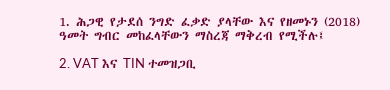1. ሕጋዊ የታደሰ ንግድ ፈቃድ ያላቸው እና የዘመኑን (2018) ዓመት ግብር መከፈላቸውን ማስረጃ ማቅረብ የሚችሉ፤

2. VAT እና TIN ተመዝጋቢ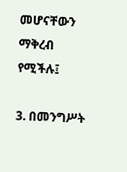መሆናቸውን ማቅረብ የሚችሉ፤

3. በመንግሥት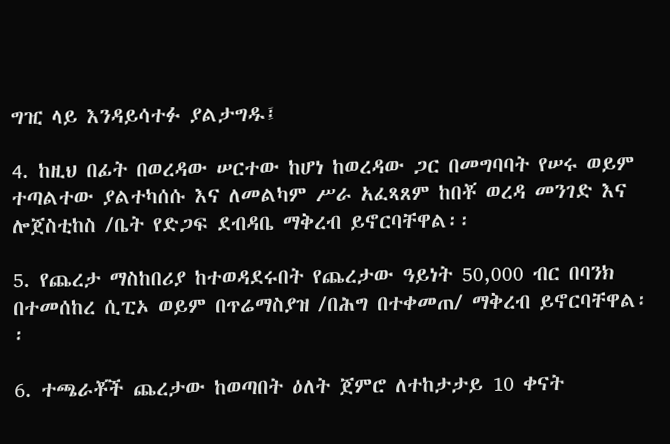ግዢ ላይ እንዳይሳተፉ ያልታግዱ፤

4. ከዚህ በፊት በወረዳው ሠርተው ከሆነ ከወረዳው ጋር በመግባባት የሠሩ ወይም ተጣልተው ያልተካሰሱ እና ለመልካም ሥራ አፈጻጸም ከበቾ ወረዳ መንገድ እና ሎጀስቲከስ /ቤት የድጋፍ ደብዳቤ ማቅረብ ይኖርባቸዋል፡፡

5. የጨረታ ማስከበሪያ ከተወዳደሩበት የጨረታው ዓይነት 50,000 ብር በባንክ በተመሰከረ ሲፒኦ ወይም በጥሬማስያዝ /በሕግ በተቀመጠ/ ማቅረብ ይኖርባቸዋል፡፡

6. ተጫራቾች ጨረታው ከወጣበት ዕለት ጀምሮ ለተከታታይ 10 ቀናት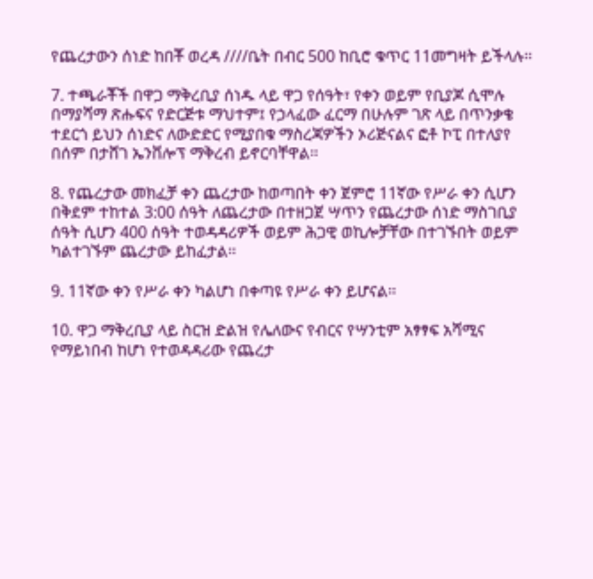የጨረታውን ሰነድ ከበቾ ወረዳ ////ቤት በብር 500 ከቢሮ ቁጥር 11መግዛት ይችላሉ፡፡

7. ተጫራቾች በዋጋ ማቅረቢያ ሰነዱ ላይ ዋጋ የሰዓት፣ የቀን ወይም የቢያጆ ሲሞሉ በማያሻማ ጽሑፍና የድርጅቱ ማህተም፤ የኃላፈው ፈርማ በሁሉም ገጽ ላይ በጥንቃቄ ተደርጎ ይህን ሰነድና ለውድድር የሚያበቁ ማስረጃዎችን ኦሪጅናልና ፎቶ ኮፒ በተለያየ በሰም በታሸገ ኤንቨሎፕ ማቅረብ ይኖርባቸዋል፡፡

8. የጨረታው መክፈቻ ቀን ጨረታው ከወጣበት ቀን ጀምሮ 11ኛው የሥራ ቀን ሲሆን በቅደም ተከተል 3:00 ሰዓት ለጨረታው በተዘጋጀ ሣጥን የጨረታው ሰነድ ማስገቢያ ሰዓት ሲሆን 400 ሰዓት ተወዳዳሪዎች ወይም ሕጋዊ ወኪሎቻቸው በተገኙበት ወይም ካልተገኙም ጨረታው ይከፈታል፡፡

9. 11ኛው ቀን የሥራ ቀን ካልሆነ በቀጣዩ የሥራ ቀን ይሆናል፡፡

10. ዋጋ ማቅረቢያ ላይ ስርዝ ድልዝ የሌለውና የብርና የሣንቲም አፃፃፍ አሻሚና የማይነበብ ከሆነ የተወዳዳሪው የጨረታ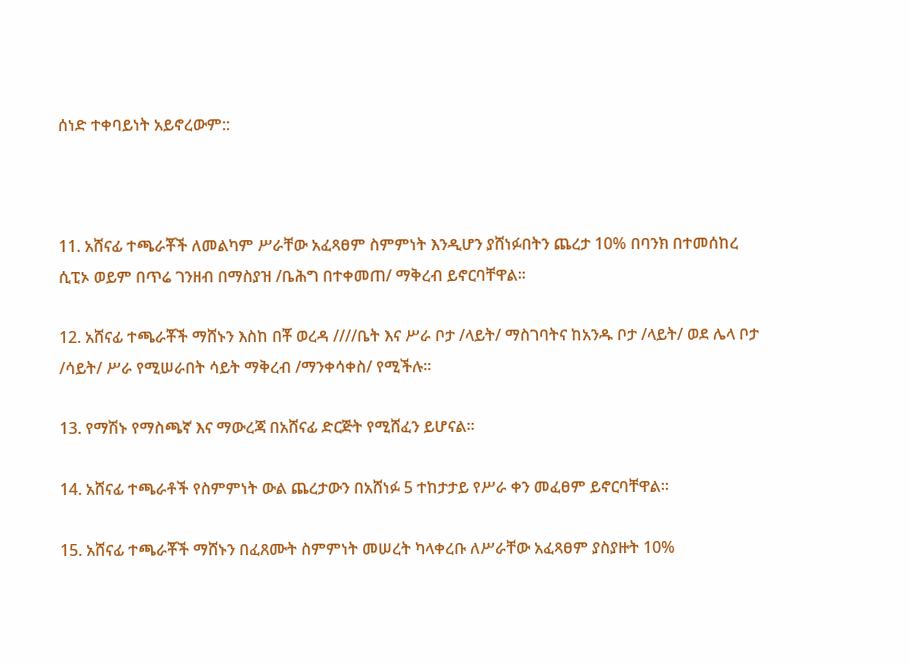ሰነድ ተቀባይነት አይኖረውም::



11. አሸናፊ ተጫራቾች ለመልካም ሥራቸው አፈጻፀም ስምምነት እንዲሆን ያሸነፉበትን ጨረታ 10% በባንክ በተመሰከረ ሲፒኦ ወይም በጥሬ ገንዘብ በማስያዝ /ቤሕግ በተቀመጠ/ ማቅረብ ይኖርባቸዋል፡፡

12. አሸናፊ ተጫራቾች ማሸኑን እስከ በቾ ወረዳ ////ቤት እና ሥራ ቦታ /ላይት/ ማስገባትና ከአንዱ ቦታ /ላይት/ ወደ ሌላ ቦታ /ሳይት/ ሥራ የሚሠራበት ሳይት ማቅረብ /ማንቀሳቀስ/ የሚችሉ፡፡

13. የማሽኑ የማስጫኛ እና ማውረጃ በአሸናፊ ድርጅት የሚሸፈን ይሆናል፡፡

14. አሸናፊ ተጫራቶች የስምምነት ውል ጨረታውን በአሸነፉ 5 ተከታታይ የሥራ ቀን መፈፀም ይኖርባቸዋል፡፡

15. አሸናፊ ተጫራቾች ማሸኑን በፈጸሙት ስምምነት መሠረት ካላቀረቡ ለሥራቸው አፈጻፀም ያስያዙት 10%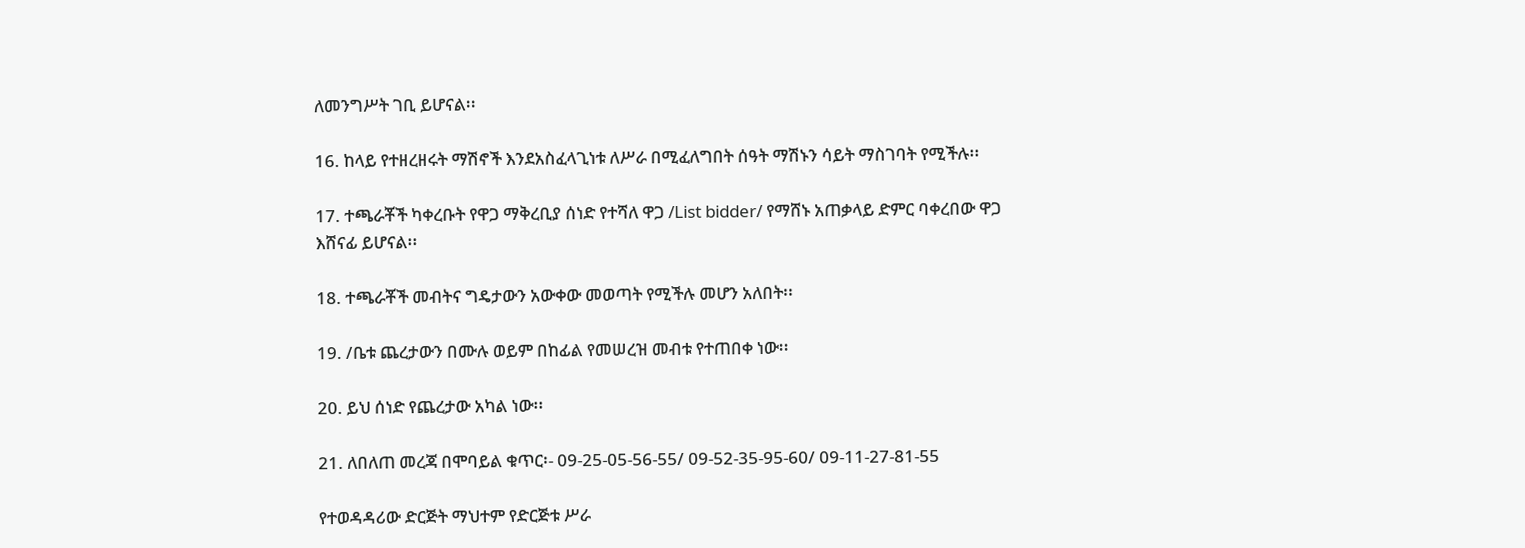ለመንግሥት ገቢ ይሆናል፡፡

16. ከላይ የተዘረዘሩት ማሽኖች እንደአስፈላጊነቱ ለሥራ በሚፈለግበት ሰዓት ማሽኑን ሳይት ማስገባት የሚችሉ፡፡

17. ተጫራቾች ካቀረቡት የዋጋ ማቅረቢያ ሰነድ የተሻለ ዋጋ /List bidder/ የማሸኑ አጠቃላይ ድምር ባቀረበው ዋጋ እሸናፊ ይሆናል፡፡

18. ተጫራቾች መብትና ግዴታውን አውቀው መወጣት የሚችሉ መሆን አለበት፡፡

19. /ቤቱ ጨረታውን በሙሉ ወይም በከፊል የመሠረዝ መብቱ የተጠበቀ ነው፡፡

20. ይህ ሰነድ የጨረታው አካል ነው፡፡

21. ለበለጠ መረጃ በሞባይል ቁጥር፡- 09-25-05-56-55/ 09-52-35-95-60/ 09-11-27-81-55

የተወዳዳሪው ድርጅት ማህተም የድርጅቱ ሥራ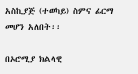አስኪያጅ (ተወካይ) ስምና ፊርማ መሆን አለበት፡፡

በኦሮሚያ ክልላዊ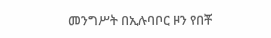መንግሥት በኢሉባቦር ዞን የበቾ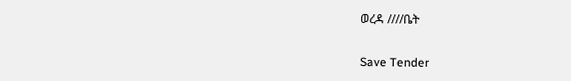ወረዳ ////ቤት

Save Tender